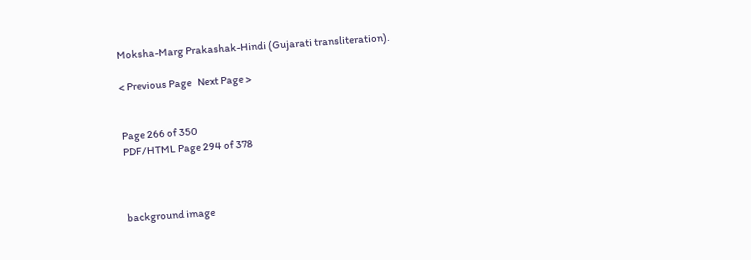Moksha-Marg Prakashak-Hindi (Gujarati transliteration).

< Previous Page   Next Page >


Page 266 of 350
PDF/HTML Page 294 of 378



background image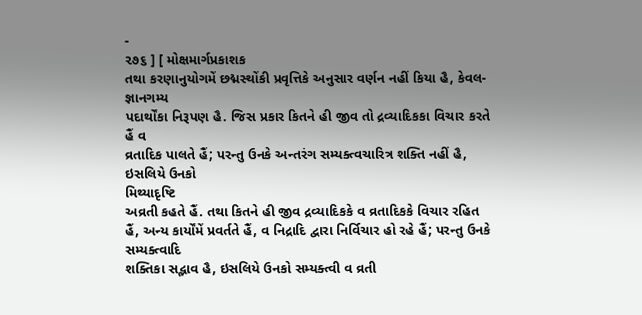-
૨૭૬ ] [ મોક્ષમાર્ગપ્રકાશક
તથા કરણાનુયોગમેં છદ્મસ્થોંકી પ્રવૃત્તિકે અનુસાર વર્ણન નહીં કિયા હૈ, કેવલ- જ્ઞાનગમ્ય
પદાર્થોંકા નિરૂપણ હૈ. જિસ પ્રકાર કિતને હી જીવ તો દ્રવ્યાદિકકા વિચાર કરતે હૈં વ
વ્રતાદિક પાલતે હૈં; પરન્તુ ઉનકે અન્તરંગ સમ્યક્ત્વચારિત્ર શક્તિ નહીં હૈ, ઇસલિયે ઉનકો
મિથ્યાદૃષ્ટિ
અવ્રતી કહતે હૈં. તથા કિતને હી જીવ દ્રવ્યાદિકકે વ વ્રતાદિકકે વિચાર રહિત
હૈં, અન્ય કાર્યોંમેં પ્રવર્તતે હૈં, વ નિદ્રાદિ દ્વારા નિર્વિચાર હો રહે હૈં; પરન્તુ ઉનકે સમ્યક્ત્વાદિ
શક્તિકા સદ્ભાવ હૈ, ઇસલિયે ઉનકો સમ્યક્ત્વી વ વ્રતી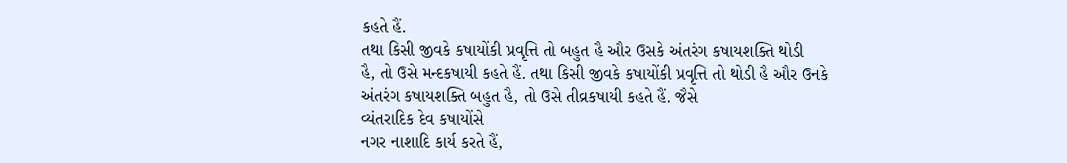કહતે હૈં.
તથા કિસી જીવકે કષાયોંકી પ્રવૃત્તિ તો બહુત હૈ ઔર ઉસકે અંતરંગ કષાયશક્તિ થોડી
હૈ, તો ઉસે મન્દકષાયી કહતે હૈં. તથા કિસી જીવકે કષાયોંકી પ્રવૃત્તિ તો થોડી હૈ ઔર ઉનકે
અંતરંગ કષાયશક્તિ બહુત હૈ, તો ઉસે તીવ્રકષાયી કહતે હૈં. જૈસે
વ્યંતરાદિક દેવ કષાયોંસે
નગર નાશાદિ કાર્ય કરતે હૈં,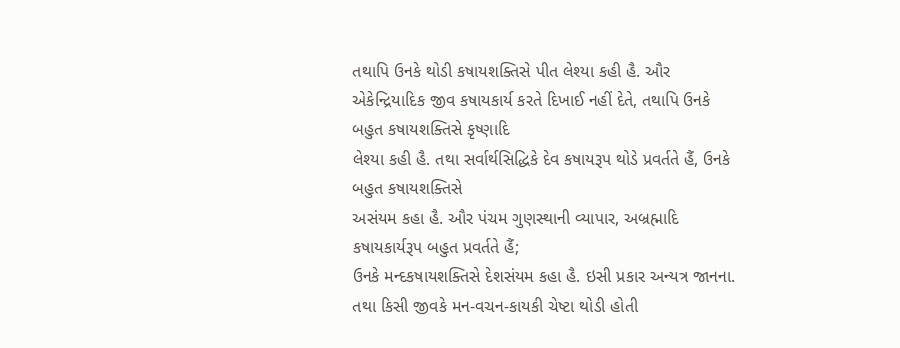તથાપિ ઉનકે થોડી કષાયશક્તિસે પીત લેશ્યા કહી હૈ. ઔર
એકેન્દ્રિયાદિક જીવ કષાયકાર્ય કરતે દિખાઈ નહીં દેતે, તથાપિ ઉનકે બહુત કષાયશક્તિસે કૃષ્ણાદિ
લેશ્યા કહી હૈ. તથા સર્વાર્થસિદ્ધિકે દેવ કષાયરૂપ થોડે પ્રવર્તતે હૈં, ઉનકે બહુત કષાયશક્તિસે
અસંયમ કહા હૈ. ઔર પંચમ ગુણસ્થાની વ્યાપાર, અબ્રહ્માદિ કષાયકાર્યરૂપ બહુત પ્રવર્તતે હૈં;
ઉનકે મન્દકષાયશક્તિસે દેશસંયમ કહા હૈ. ઇસી પ્રકાર અન્યત્ર જાનના.
તથા કિસી જીવકે મન-વચન-કાયકી ચેષ્ટા થોડી હોતી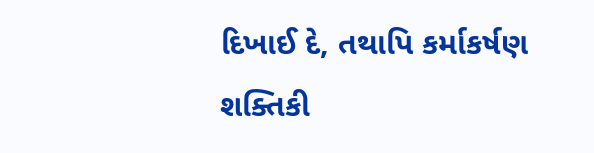દિખાઈ દે, તથાપિ કર્માકર્ષણ
શક્તિકી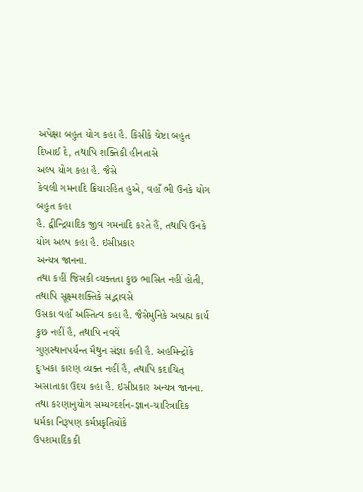અપેક્ષા બહુત યોગ કહા હૈ. કિસીકે ચેષ્ટા બહુત દિખાઈ દે, તથાપિ શક્તિકી હીનતાસે
અલ્પ યોગ કહા હૈ. જૈસે
કેવલી ગમનાદિ ક્રિયારહિત હુએ, વહાઁ ભી ઉનકે યોગ બહુત કહા
હૈ. દ્વીન્દ્રિયાદિક જીવ ગમનાદિ કરતે હૈં, તથાપિ ઉનકે યોગ અલ્પ કહા હૈ. ઇસીપ્રકાર
અન્યત્ર જાનના.
તથા કહીં જિસકી વ્યક્તતા કુછ ભાસિત નહીં હોતી, તથાપિ સૂક્ષ્મશક્તિકે સદ્ભાવસે
ઉસકા વહાઁ અસ્તિત્વ કહા હૈ. જૈસેમુનિકે અબ્રહ્મ કાર્ય કુછ નહીં હૈ, તથાપિ નવવેં
ગુણસ્થાનપર્યન્ત મૈથુન સંજ્ઞા કહી હૈ. અહમિન્દ્રોંકે દુઃખકા કારણ વ્યક્ત નહીં હૈ, તથાપિ કદાચિત્
અસાતાકા ઉદય કહા હૈ. ઇસીપ્રકાર અન્યત્ર જાનના.
તથા કરણાનુયોગ સમ્યગ્દર્શન-જ્ઞાન-ચારિત્રાદિક ધર્મકા નિરૂપણ કર્મપ્રકૃતિયોંકે
ઉપશમાદિકકી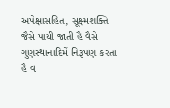અપેક્ષાસહિત, સૂક્ષ્મશક્તિ જૈસે પાયી જાતી હૈ વૈસે ગુણસ્થાનાદિમેં નિરૂપણ કરતા
હૈ વ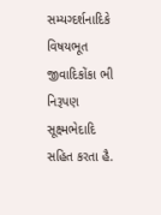સમ્યગ્દર્શનાદિકે વિષયભૂત જીવાદિકોંકા ભી નિરૂપણ સૂક્ષ્મભેદાદિ સહિત કરતા હૈ.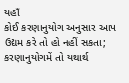યહાઁ
કોઈ કરણાનુયોગ અનુસાર આપ ઉદ્યમ કરે તો હો નહીં સકતા; કરણાનુયોગમેં તો યથાર્થ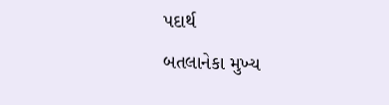પદાર્થ
બતલાનેકા મુખ્ય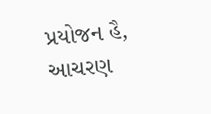પ્રયોજન હૈ, આચરણ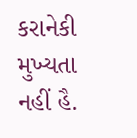કરાનેકી મુખ્યતા નહીં હૈ.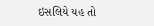ઇસલિયે યહ તો